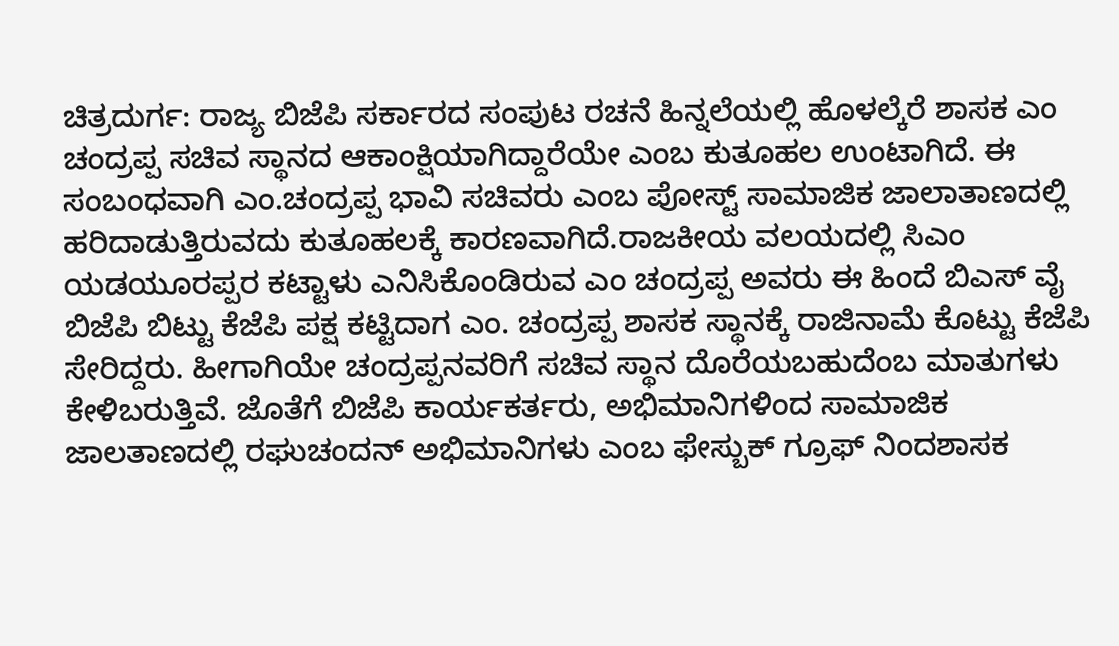ಚಿತ್ರದುರ್ಗ: ರಾಜ್ಯ ಬಿಜೆಪಿ ಸರ್ಕಾರದ ಸಂಪುಟ ರಚನೆ ಹಿನ್ನಲೆಯಲ್ಲಿ ಹೊಳಲ್ಕೆರೆ ಶಾಸಕ ಎಂ ಚಂದ್ರಪ್ಪ ಸಚಿವ ಸ್ಥಾನದ ಆಕಾಂಕ್ಷಿಯಾಗಿದ್ದಾರೆಯೇ ಎಂಬ ಕುತೂಹಲ ಉಂಟಾಗಿದೆ. ಈ ಸಂಬಂಧವಾಗಿ ಎಂ.ಚಂದ್ರಪ್ಪ ಭಾವಿ ಸಚಿವರು ಎಂಬ ಪೋಸ್ಟ್ ಸಾಮಾಜಿಕ ಜಾಲಾತಾಣದಲ್ಲಿ ಹರಿದಾಡುತ್ತಿರುವದು ಕುತೂಹಲಕ್ಕೆ ಕಾರಣವಾಗಿದೆ.ರಾಜಕೀಯ ವಲಯದಲ್ಲಿ ಸಿಎಂ ಯಡಯೂರಪ್ಪರ ಕಟ್ಟಾಳು ಎನಿಸಿಕೊಂಡಿರುವ ಎಂ ಚಂದ್ರಪ್ಪ ಅವರು ಈ ಹಿಂದೆ ಬಿಎಸ್ ವೈ ಬಿಜೆಪಿ ಬಿಟ್ಟು ಕೆಜೆಪಿ ಪಕ್ಷ ಕಟ್ಟಿದಾಗ ಎಂ. ಚಂದ್ರಪ್ಪ ಶಾಸಕ ಸ್ಥಾನಕ್ಕೆ ರಾಜಿನಾಮೆ ಕೊಟ್ಟು ಕೆಜೆಪಿ ಸೇರಿದ್ದರು. ಹೀಗಾಗಿಯೇ ಚಂದ್ರಪ್ಪನವರಿಗೆ ಸಚಿವ ಸ್ಥಾನ ದೊರೆಯಬಹುದೆಂಬ ಮಾತುಗಳು ಕೇಳಿಬರುತ್ತಿವೆ. ಜೊತೆಗೆ ಬಿಜೆಪಿ ಕಾರ್ಯಕರ್ತರು, ಅಭಿಮಾನಿಗಳಿಂದ ಸಾಮಾಜಿಕ ಜಾಲತಾಣದಲ್ಲಿ ರಘುಚಂದನ್ ಅಭಿಮಾನಿಗಳು ಎಂಬ ಫೇಸ್ಬುಕ್ ಗ್ರೂಫ್ ನಿಂದಶಾಸಕ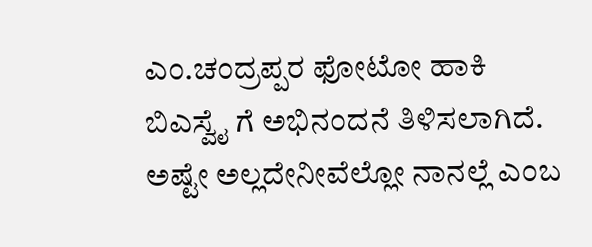ಎಂ.ಚಂದ್ರಪ್ಪರ ಫೋಟೋ ಹಾಕಿ ಬಿಎಸ್ವೈ ಗೆ ಅಭಿನಂದನೆ ತಿಳಿಸಲಾಗಿದೆ. ಅಷ್ಟೇ ಅಲ್ಲದೇನೀವೆಲ್ಲೋ ನಾನಲ್ಲೆ ಎಂಬ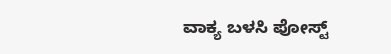ವಾಕ್ಯ ಬಳಸಿ ಪೋಸ್ಟ್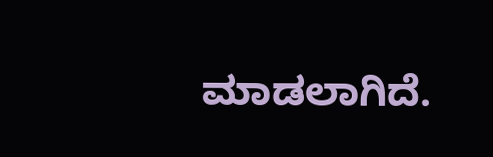ಮಾಡಲಾಗಿದೆ.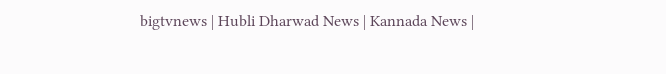bigtvnews | Hubli Dharwad News | Kannada News |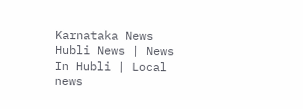Karnataka News Hubli News | News In Hubli | Local news